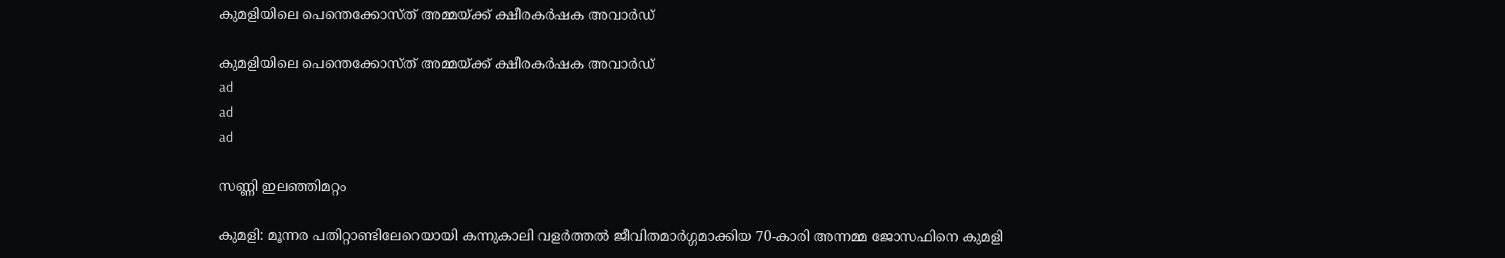കുമളിയിലെ പെന്തെക്കോസ്ത് അമ്മയ്ക്ക് ക്ഷീരകർഷക അവാർഡ്

കുമളിയിലെ പെന്തെക്കോസ്ത് അമ്മയ്ക്ക് ക്ഷീരകർഷക അവാർഡ്
ad
ad
ad

സണ്ണി ഇലഞ്ഞിമറ്റം

കുമളി: മൂന്നര പതിറ്റാണ്ടിലേറെയായി കന്നുകാലി വളർത്തൽ ജീവിതമാർഗ്ഗമാക്കിയ 70-കാരി അന്നമ്മ ജോസഫിനെ കുമളി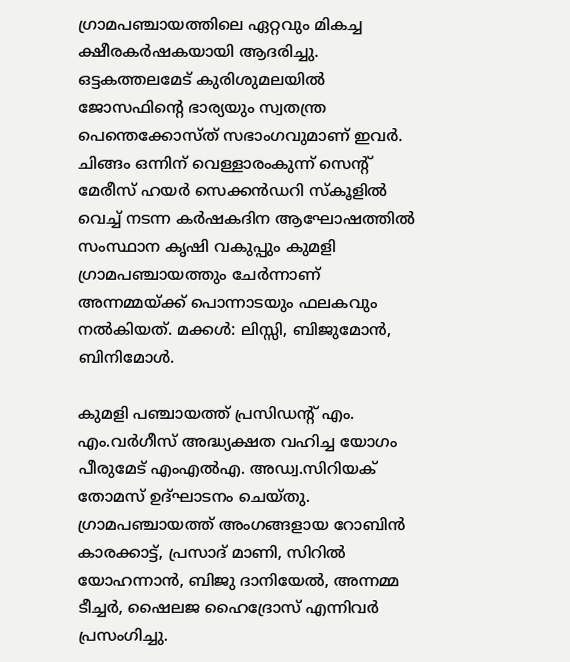ഗ്രാമപഞ്ചായത്തിലെ ഏറ്റവും മികച്ച ക്ഷീരകർഷകയായി ആദരിച്ചു. ഒട്ടകത്തലമേട് കുരിശുമലയിൽ ജോസഫിന്റെ ഭാര്യയും സ്വതന്ത്ര പെന്തെക്കോസ്ത് സഭാംഗവുമാണ് ഇവർ. ചിങ്ങം ഒന്നിന് വെള്ളാരംകുന്ന് സെന്റ് മേരീസ് ഹയർ സെക്കൻഡറി സ്കൂളിൽ വെച്ച് നടന്ന കർഷകദിന ആഘോഷത്തിൽ സംസ്ഥാന കൃഷി വകുപ്പും കുമളി ഗ്രാമപഞ്ചായത്തും ചേർന്നാണ് അന്നമ്മയ്ക്ക് പൊന്നാടയും ഫലകവും നൽകിയത്. മക്കൾ: ലിസ്സി, ബിജുമോൻ, ബിനിമോൾ.

കുമളി പഞ്ചായത്ത് പ്രസിഡന്റ് എം. എം.വർഗീസ് അദ്ധ്യക്ഷത വഹിച്ച യോഗം പീരുമേട് എംഎൽഎ. അഡ്വ.സിറിയക് തോമസ് ഉദ്ഘാടനം ചെയ്തു.  ഗ്രാമപഞ്ചായത്ത് അംഗങ്ങളായ റോബിൻ കാരക്കാട്ട്, പ്രസാദ് മാണി, സിറിൽ യോഹന്നാൻ, ബിജു ദാനിയേൽ, അന്നമ്മ ടീച്ചർ, ഷൈലജ ഹൈദ്രോസ് എന്നിവർ പ്രസംഗിച്ചു.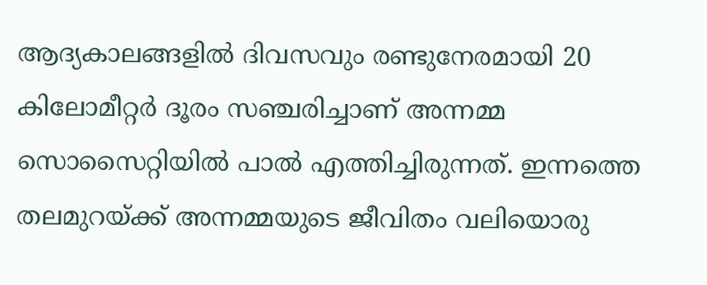ആദ്യകാലങ്ങളിൽ ദിവസവും രണ്ടുനേരമായി 20 കിലോമീറ്റർ ദൂരം സഞ്ചരിച്ചാണ് അന്നമ്മ സൊസൈറ്റിയിൽ പാൽ എത്തിച്ചിരുന്നത്. ഇന്നത്തെ തലമുറയ്ക്ക് അന്നമ്മയുടെ ജീവിതം വലിയൊരു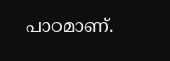പാഠമാണ്.